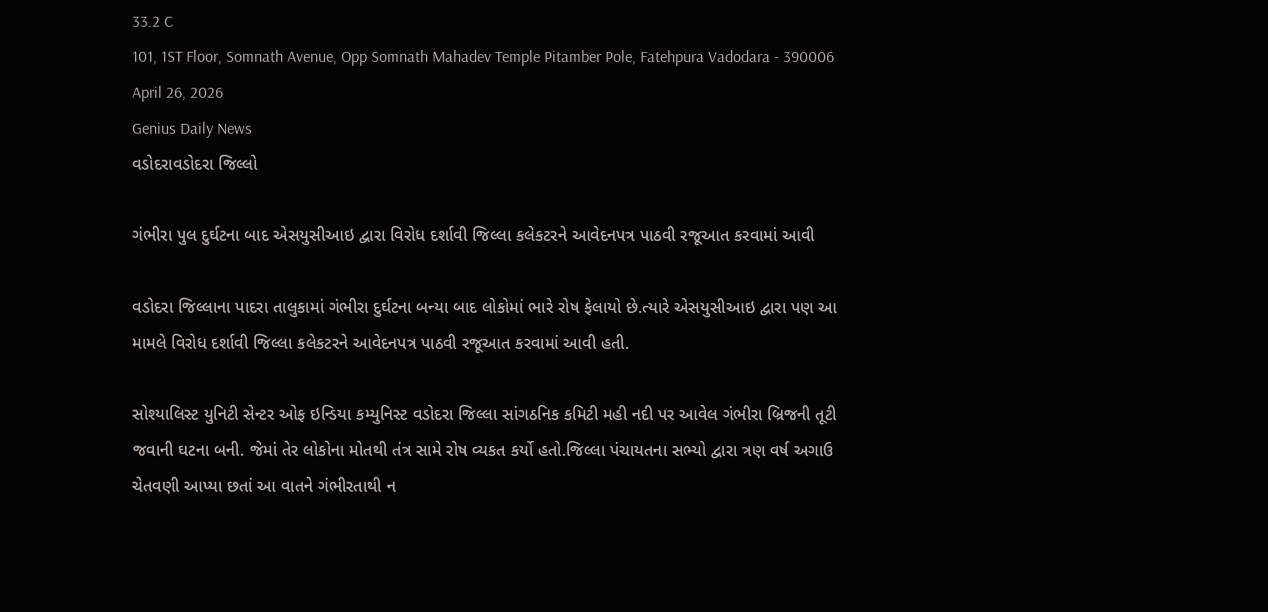33.2 C
101, 1ST Floor, Somnath Avenue, Opp Somnath Mahadev Temple Pitamber Pole, Fatehpura Vadodara - 390006
April 26, 2026
Genius Daily News
વડોદરાવડોદરા જિલ્લો

ગંભીરા પુલ દુર્ઘટના બાદ એસયુસીઆઇ દ્વારા વિરોધ દર્શાવી જિલ્લા કલેકટરને આવેદનપત્ર પાઠવી રજૂઆત કરવામાં આવી

વડોદરા જિલ્લાના પાદરા તાલુકામાં ગંભીરા દુર્ઘટના બન્યા બાદ લોકોમાં ભારે રોષ ફેલાયો છે.ત્યારે એસયુસીઆઇ દ્વારા પણ આ મામલે વિરોધ દર્શાવી જિલ્લા કલેકટરને આવેદનપત્ર પાઠવી રજૂઆત કરવામાં આવી હતી.

સોશ્યાલિસ્ટ યુનિટી સેન્ટર ઓફ ઇન્ડિયા કમ્યુનિસ્ટ વડોદરા જિલ્લા સાંગઠનિક કમિટી મહી નદી પર આવેલ ગંભીરા બ્રિજની તૂટી જવાની ઘટના બની. જેમાં તેર લોકોના મોતથી તંત્ર સામે રોષ વ્યકત કર્યો હતો.જિલ્લા પંચાયતના સભ્યો દ્વારા ત્રણ વર્ષ અગાઉ ચેતવણી આપ્યા છતાં આ વાતને ગંભીરતાથી ન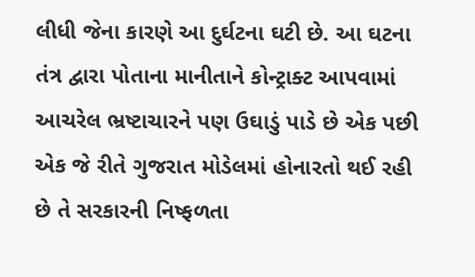લીધી જેના કારણે આ દુર્ઘટના ઘટી છે. આ ઘટના તંત્ર દ્વારા પોતાના માનીતાને કોન્ટ્રાક્ટ આપવામાં આચરેલ ભ્રષ્ટાચારને પણ ઉઘાડું પાડે છે એક પછી એક જે રીતે ગુજરાત મોડેલમાં હોનારતો થઈ રહી છે તે સરકારની નિષ્ફળતા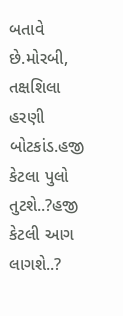બતાવે છે.મોરબી, તક્ષશિલા હરણી બોટકાંડ.હજી કેટલા પુલો તુટશે..?હજી કેટલી આગ લાગશે..?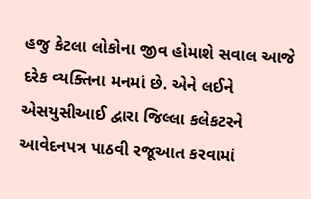હજુ કેટલા લોકોના જીવ હોમાશે સવાલ આજે દરેક વ્યક્તિના મનમાં છે. એને લઈને એસયુસીઆઈ દ્વારા જિલ્લા કલેકટરને આવેદનપત્ર પાઠવી રજૂઆત કરવામાં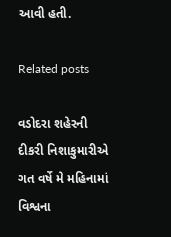આવી હતી.

Related posts

વડોદરા શહેરની દીકરી નિશાકુમારીએ ગત વર્ષે મે મહિનામાં વિશ્વના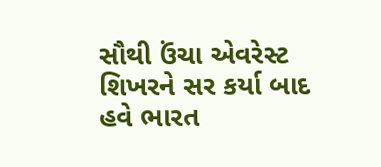સૌથી ઉંચા એવરેસ્ટ શિખરને સર કર્યા બાદ હવે ભારત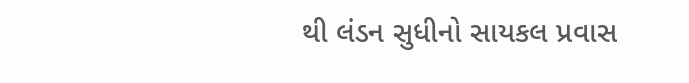થી લંડન સુધીનો સાયકલ પ્રવાસ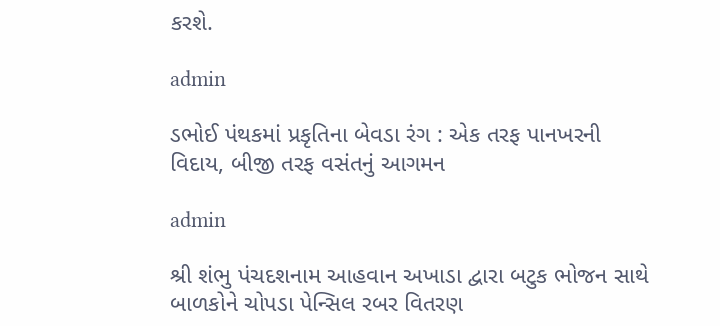કરશે.

admin

ડભોઈ પંથકમાં પ્રકૃતિના બેવડા રંગ : એક તરફ પાનખરની વિદાય, બીજી તરફ વસંતનું આગમન

admin

શ્રી શંભુ પંચદશનામ આહવાન અખાડા દ્વારા બટુક ભોજન સાથે બાળકોને ચોપડા પેન્સિલ રબર વિતરણ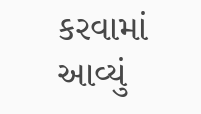કરવામાં આવ્યું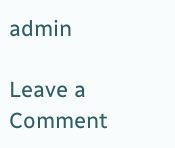admin

Leave a Comment